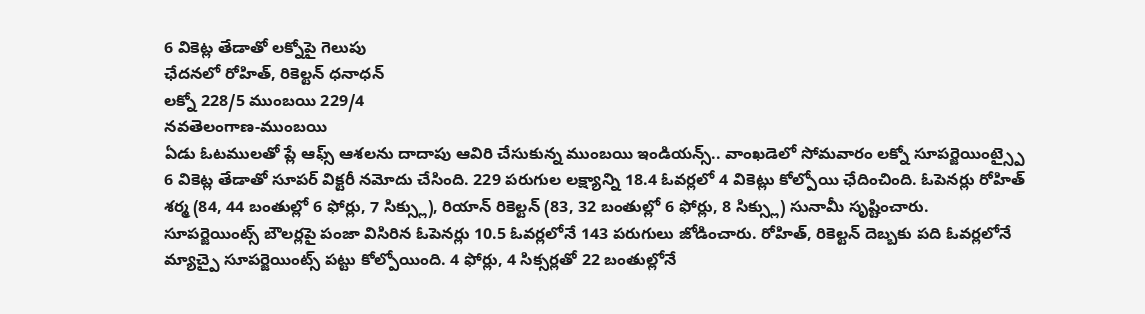6 వికెట్ల తేడాతో లక్నోపై గెలుపు
ఛేదనలో రోహిత్, రికెల్టన్ ధనాధన్
లక్నో 228/5 ముంబయి 229/4
నవతెలంగాణ-ముంబయి
ఏడు ఓటములతో ప్లే ఆఫ్స్ ఆశలను దాదాపు ఆవిరి చేసుకున్న ముంబయి ఇండియన్స్.. వాంఖడెలో సోమవారం లక్నో సూపర్జెయింట్స్పై 6 వికెట్ల తేడాతో సూపర్ విక్టరీ నమోదు చేసింది. 229 పరుగుల లక్ష్యాన్ని 18.4 ఓవర్లలో 4 వికెట్లు కోల్పోయి ఛేదించింది. ఓపెనర్లు రోహిత్ శర్మ (84, 44 బంతుల్లో 6 ఫోర్లు, 7 సిక్స్లు), రియాన్ రికెల్టన్ (83, 32 బంతుల్లో 6 ఫోర్లు, 8 సిక్స్లు) సునామీ సృష్టించారు. సూపర్జెయింట్స్ బౌలర్లపై పంజా విసిరిన ఓపెనర్లు 10.5 ఓవర్లలోనే 143 పరుగులు జోడించారు. రోహిత్, రికెల్టన్ దెబ్బకు పది ఓవర్లలోనే మ్యాచ్పై సూపర్జెయింట్స్ పట్టు కోల్పోయింది. 4 ఫోర్లు, 4 సిక్సర్లతో 22 బంతుల్లోనే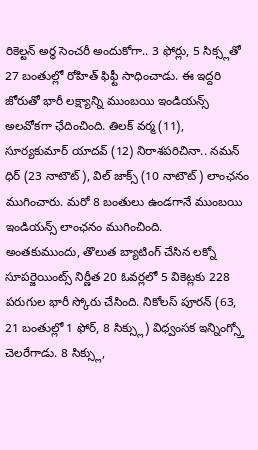రికెల్టన్ అర్థ సెంచరీ అందుకోగా.. 3 ఫోర్లు, 5 సిక్స్లతో 27 బంతుల్లో రోహిత్ ఫిఫ్టీ సాధించాడు. ఈ ఇద్దరి జోరుతో భారీ లక్ష్యాన్ని ముంబయి ఇండియన్స్ అలవోకగా ఛేదించింది. తిలక్ వర్మ (11), సూర్యకుమార్ యాదవ్ (12) నిరాశపరిచినా.. నమన్ ధిర్ (23 నాటౌట్), విల్ జాక్స్ (10 నాటౌట్) లాంఛనం ముగించారు. మరో 8 బంతులు ఉండగానే ముంబయి ఇండియన్స్ లాంఛనం ముగించింది.
అంతకుముందు, తొలుత బ్యాటింగ్ చేసిన లక్నో సూపర్జెయింట్స్ నిర్ణీత 20 ఓవర్లలో 5 వికెట్లకు 228 పరుగుల భారీ స్కోరు చేసింది. నికోలస్ పూరన్ (63, 21 బంతుల్లో 1 ఫోర్, 8 సిక్స్లు) విధ్వంసక ఇన్నింగ్స్తో చెలరేగాడు. 8 సిక్స్లు,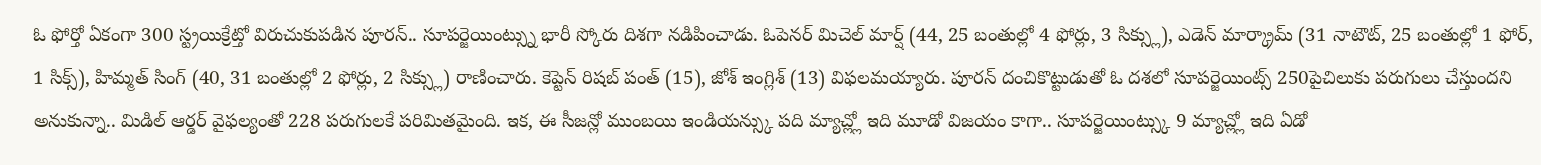ఓ ఫోర్తో ఏకంగా 300 స్ట్రయిక్రేట్తో విరుచుకుపడిన పూరన్.. సూపర్జెయింట్స్ను భారీ స్కోరు దిశగా నడిపించాడు. ఓపెనర్ మిచెల్ మార్ష్ (44, 25 బంతుల్లో 4 ఫోర్లు, 3 సిక్స్లు), ఎడెన్ మార్క్రామ్ (31 నాటౌట్, 25 బంతుల్లో 1 ఫోర్, 1 సిక్స్), హిమ్మత్ సింగ్ (40, 31 బంతుల్లో 2 ఫోర్లు, 2 సిక్స్లు) రాణించారు. కెప్టెన్ రిషబ్ పంత్ (15), జోశ్ ఇంగ్లిశ్ (13) విఫలమయ్యారు. పూరన్ దంచికొట్టుడుతో ఓ దశలో సూపర్జెయింట్స్ 250పైచిలుకు పరుగులు చేస్తుందని అనుకున్నా.. మిడిల్ ఆర్డర్ వైఫల్యంతో 228 పరుగులకే పరిమితమైంది. ఇక, ఈ సీజన్లో ముంబయి ఇండియన్స్కు పది మ్యాచ్ల్లో ఇది మూడో విజయం కాగా.. సూపర్జెయింట్స్కు 9 మ్యాచ్ల్లో ఇది ఏడో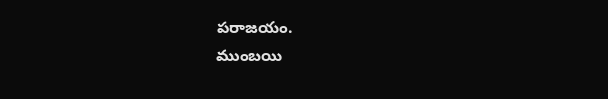పరాజయం.
ముంబయి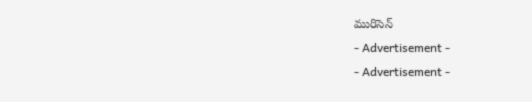మురిసెన్
- Advertisement -
- Advertisement -